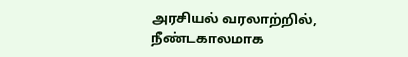அரசியல் வரலாற்றில், நீண்டகாலமாக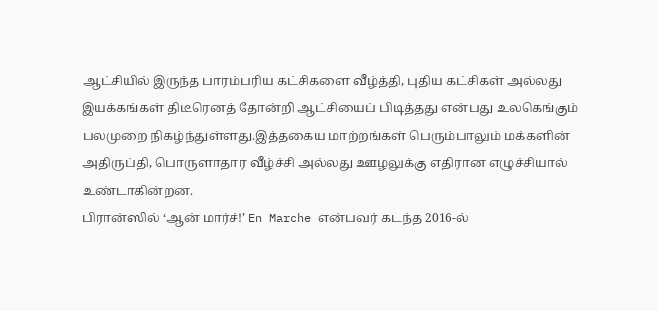ஆட்சியில் இருந்த பாரம்பரிய கட்சிகளை வீழ்த்தி, புதிய கட்சிகள் அல்லது இயக்கங்கள் திடீரெனத் தோன்றி ஆட்சியைப் பிடித்தது என்பது உலகெங்கும் பலமுறை நிகழ்ந்துள்ளது.இத்தகைய மாற்றங்கள் பெரும்பாலும் மக்களின் அதிருப்தி, பொருளாதார வீழ்ச்சி அல்லது ஊழலுக்கு எதிரான எழுச்சியால் உண்டாகின்றன.
பிரான்ஸில் ‘ஆன் மார்ச்!’ En Marche என்பவர் கடந்த 2016-ல்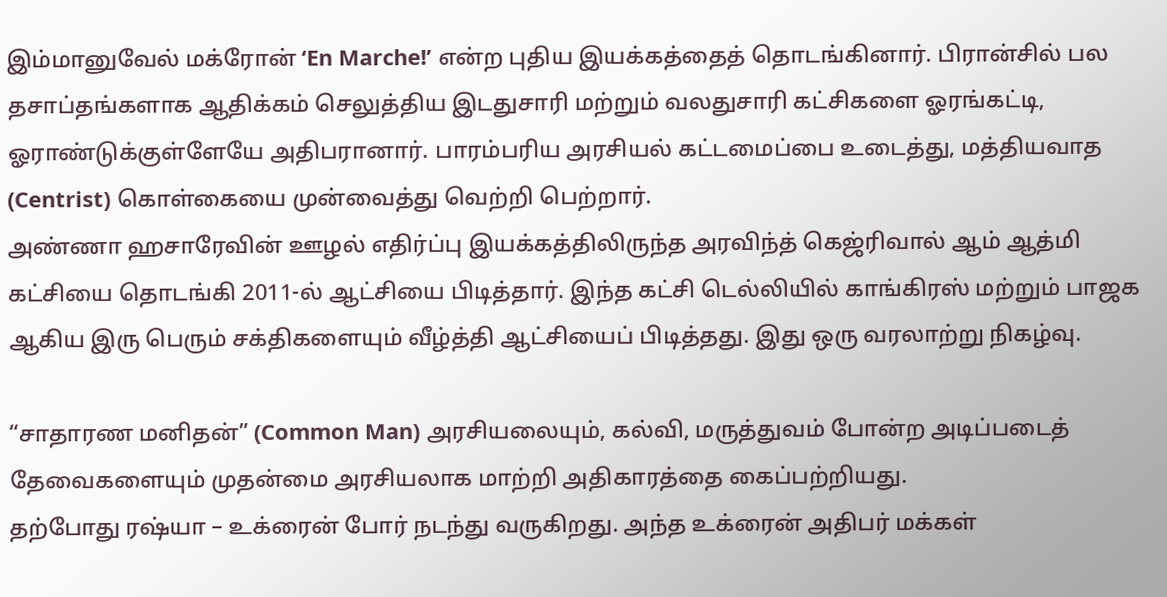இம்மானுவேல் மக்ரோன் ‘En Marche!’ என்ற புதிய இயக்கத்தைத் தொடங்கினார். பிரான்சில் பல தசாப்தங்களாக ஆதிக்கம் செலுத்திய இடதுசாரி மற்றும் வலதுசாரி கட்சிகளை ஓரங்கட்டி, ஓராண்டுக்குள்ளேயே அதிபரானார். பாரம்பரிய அரசியல் கட்டமைப்பை உடைத்து, மத்தியவாத (Centrist) கொள்கையை முன்வைத்து வெற்றி பெற்றார்.
அண்ணா ஹசாரேவின் ஊழல் எதிர்ப்பு இயக்கத்திலிருந்த அரவிந்த் கெஜ்ரிவால் ஆம் ஆத்மி கட்சியை தொடங்கி 2011-ல் ஆட்சியை பிடித்தார். இந்த கட்சி டெல்லியில் காங்கிரஸ் மற்றும் பாஜக ஆகிய இரு பெரும் சக்திகளையும் வீழ்த்தி ஆட்சியைப் பிடித்தது. இது ஒரு வரலாற்று நிகழ்வு.

“சாதாரண மனிதன்” (Common Man) அரசியலையும், கல்வி, மருத்துவம் போன்ற அடிப்படைத் தேவைகளையும் முதன்மை அரசியலாக மாற்றி அதிகாரத்தை கைப்பற்றியது.
தற்போது ரஷ்யா – உக்ரைன் போர் நடந்து வருகிறது. அந்த உக்ரைன் அதிபர் மக்கள்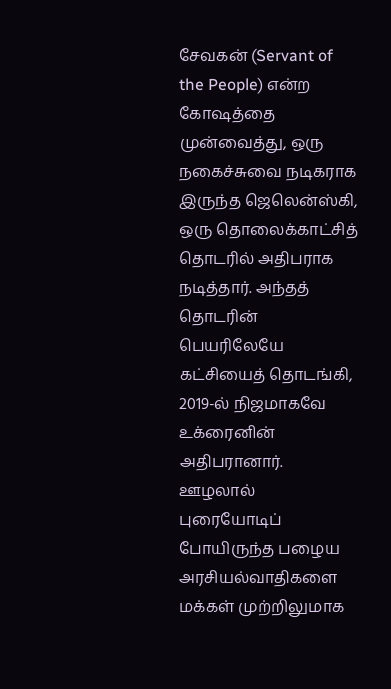சேவகன் (Servant of the People) என்ற கோஷத்தை முன்வைத்து, ஒரு நகைச்சுவை நடிகராக இருந்த ஜெலென்ஸ்கி, ஒரு தொலைக்காட்சித் தொடரில் அதிபராக நடித்தார். அந்தத் தொடரின் பெயரிலேயே கட்சியைத் தொடங்கி, 2019-ல் நிஜமாகவே உக்ரைனின் அதிபரானார்.
ஊழலால் புரையோடிப் போயிருந்த பழைய அரசியல்வாதிகளை மக்கள் முற்றிலுமாக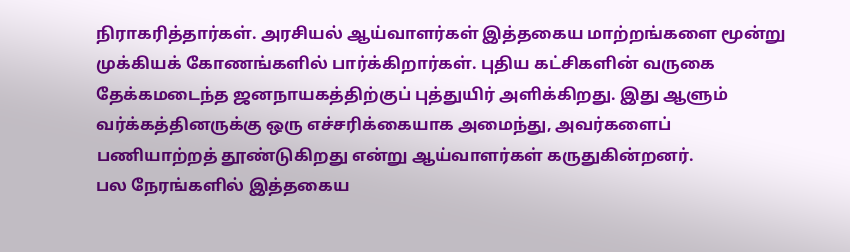நிராகரித்தார்கள். அரசியல் ஆய்வாளர்கள் இத்தகைய மாற்றங்களை மூன்று முக்கியக் கோணங்களில் பார்க்கிறார்கள். புதிய கட்சிகளின் வருகை தேக்கமடைந்த ஜனநாயகத்திற்குப் புத்துயிர் அளிக்கிறது. இது ஆளும் வர்க்கத்தினருக்கு ஒரு எச்சரிக்கையாக அமைந்து, அவர்களைப் பணியாற்றத் தூண்டுகிறது என்று ஆய்வாளர்கள் கருதுகின்றனர்.
பல நேரங்களில் இத்தகைய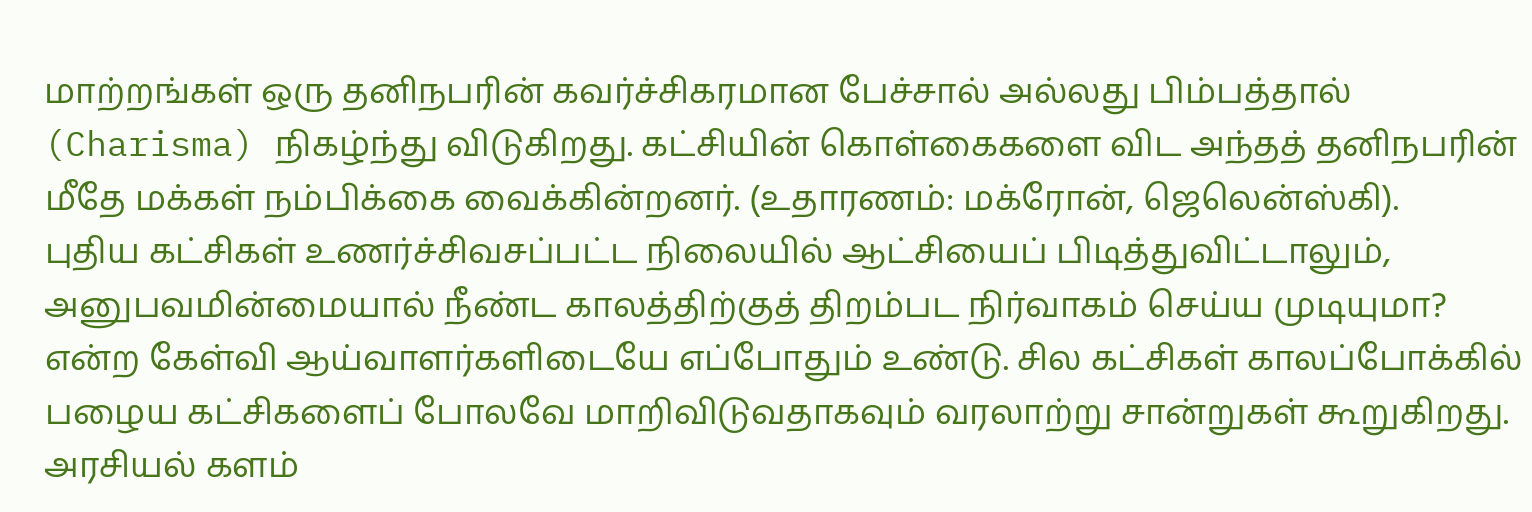மாற்றங்கள் ஒரு தனிநபரின் கவர்ச்சிகரமான பேச்சால் அல்லது பிம்பத்தால் (Charisma) நிகழ்ந்து விடுகிறது. கட்சியின் கொள்கைகளை விட அந்தத் தனிநபரின் மீதே மக்கள் நம்பிக்கை வைக்கின்றனர். (உதாரணம்: மக்ரோன், ஜெலென்ஸ்கி).
புதிய கட்சிகள் உணர்ச்சிவசப்பட்ட நிலையில் ஆட்சியைப் பிடித்துவிட்டாலும், அனுபவமின்மையால் நீண்ட காலத்திற்குத் திறம்பட நிர்வாகம் செய்ய முடியுமா? என்ற கேள்வி ஆய்வாளர்களிடையே எப்போதும் உண்டு. சில கட்சிகள் காலப்போக்கில் பழைய கட்சிகளைப் போலவே மாறிவிடுவதாகவும் வரலாற்று சான்றுகள் கூறுகிறது.
அரசியல் களம்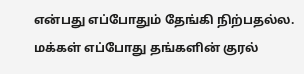என்பது எப்போதும் தேங்கி நிற்பதல்ல. மக்கள் எப்போது தங்களின் குரல்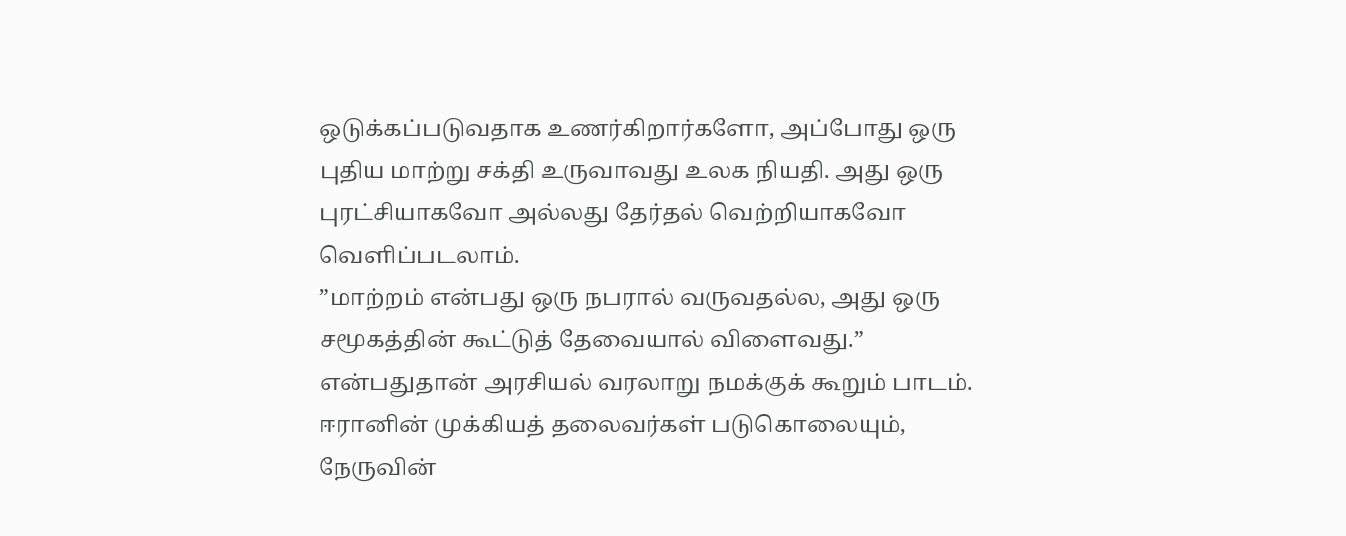ஒடுக்கப்படுவதாக உணர்கிறார்களோ, அப்போது ஒரு புதிய மாற்று சக்தி உருவாவது உலக நியதி. அது ஒரு புரட்சியாகவோ அல்லது தேர்தல் வெற்றியாகவோ வெளிப்படலாம்.
”மாற்றம் என்பது ஒரு நபரால் வருவதல்ல, அது ஒரு சமூகத்தின் கூட்டுத் தேவையால் விளைவது.” என்பதுதான் அரசியல் வரலாறு நமக்குக் கூறும் பாடம்.
ஈரானின் முக்கியத் தலைவர்கள் படுகொலையும், நேருவின்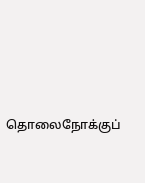தொலைநோக்குப்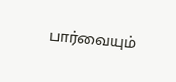பார்வையும்